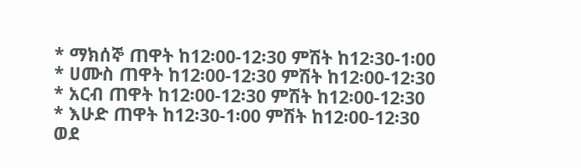* ማክሰኞ ጠዋት ከ12፡00-12፡30 ምሽት ከ12፡30-1፡00
* ሀሙስ ጠዋት ከ12፡00-12፡30 ምሽት ከ12፡00-12፡30
* አርብ ጠዋት ከ12፡00-12፡30 ምሽት ከ12፡00-12፡30
* እሁድ ጠዋት ከ12፡30-1፡00 ምሽት ከ12፡00-12፡30
ወደ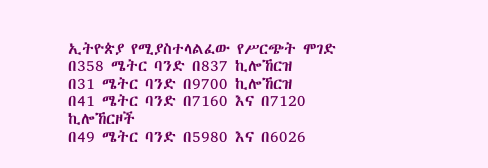ኢትዮጵያ የሚያስተላልፈው የሥርጭት ሞገድ
በ358 ሜትር ባንድ በ837 ኪሎኸርዝ
በ31 ሜትር ባንድ በ9700 ኪሎኸርዝ
በ41 ሜትር ባንድ በ7160 እና በ7120 ኪሎኸርዞች
በ49 ሜትር ባንድ በ5980 እና በ6026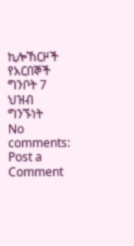ኪሎኸርዞች
የአርበኞች ግንቦት 7 ህዝብ ግንኙነት
No comments:
Post a Comment